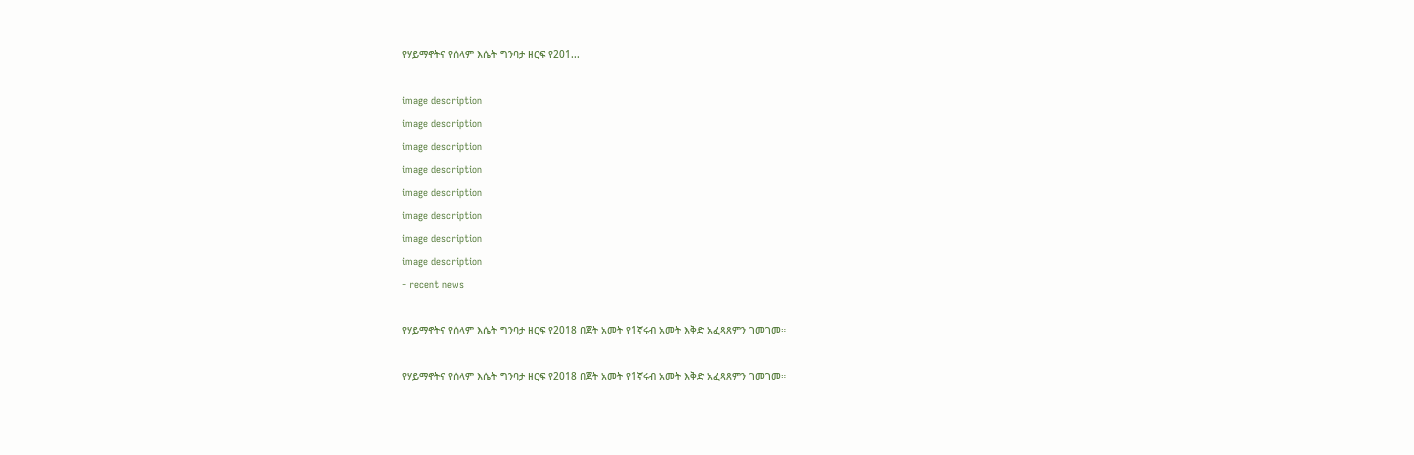የሃይማኖትና የሰላም እሴት ግንባታ ዘርፍ የ201...

image description
image description
image description
image description
image description
image description
image description
image description
- recent news

የሃይማኖትና የሰላም እሴት ግንባታ ዘርፍ የ2018 በጀት አመት የ1ኛሩብ አመት እቅድ አፈጻጸምን ገመገመ።

የሃይማኖትና የሰላም እሴት ግንባታ ዘርፍ የ2018 በጀት አመት የ1ኛሩብ አመት እቅድ አፈጻጸምን ገመገመ።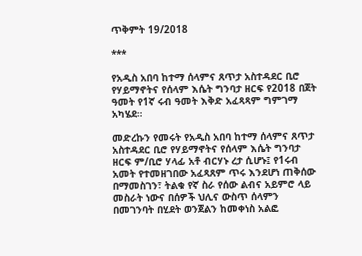ጥቅምት 19/2018

***

የአዲስ አበባ ከተማ ሰላምና ጸጥታ አስተዳደር ቢሮ የሃይማኖትና የሰላም እሴት ግንባታ ዘርፍ የ2018 በጀት ዓመት የ1ኛ ሩብ ዓመት እቅድ አፈጻጻም ግምገማ አካሄደ።

መድረኩን የመሩት የአዲስ አበባ ከተማ ሰላምና ጸጥታ አስተዳደር ቢሮ የሃይማኖትና የሰላም እሴት ግንባታ ዘርፍ ም/ቢሮ ሃላፊ አቶ ብርሃኑ ረታ ሲሆኑ፤ የ1ሩብ አመት የተመዘገበው አፈጻጸም ጥሩ እንደሆነ ጠቅሰው በማመስገን፣ ትልቁ የኛ ስራ የሰው ልብና አይምሮ ላይ መስራት ነውና በሰዎች ህሊና ውስጥ ሰላምን በመገንባት በሂደት ወንጀልን ከመቀነስ አልፎ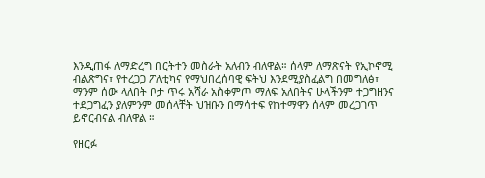እንዲጠፋ ለማድረግ በርትተን መስራት አለብን ብለዋል። ሰላም ለማጽናት የኢኮኖሚ ብልጽግና፣ የተረጋጋ ፖለቲካና የማህበረሰባዊ ፍትህ እንደሚያስፈልግ በመግለፅ፣ ማንም ሰው ላለበት ቦታ ጥሩ አሻራ አስቀምጦ ማለፍ አለበትና ሁላችንም ተጋግዘንና ተደጋግፈን ያለምንም መሰላቸት ህዝቡን በማሳተፍ የከተማዋን ሰላም መረጋገጥ ይኖርብናል ብለዋል ።

የዘርፉ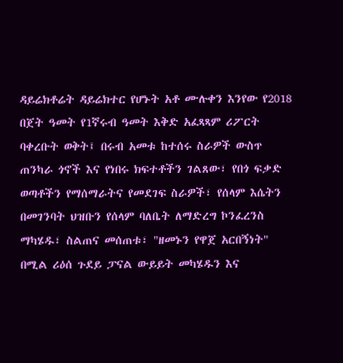ዳይሬክቶሬት ዳይሬክተር የሆኑት አቶ ሙሉቀን እንየው የ2018 በጀት ዓመት የ1ኛሩብ ዓመት እቅድ አፈጻጻም ሪፖርት ባቀረቡት ወቅት፤ በሩብ አመቱ ከተሰሩ ስራዎች ውስጥ ጠንካራ ጎኖች እና የነበሩ ክፍተቶችን ገልጸው፣ የበጎ ፍቃድ ወጣቶችን የማሰማራትና የመደገፍ ስራዎች፣ የሰላም እሴትን በመገንባት ህዝቡን የሰላም ባለቤት ለማድረግ ኮንፈረንስ ማካሄዱ፣ ስልጠና መሰጠቱ፣ "ዘመኑን የዋጀ አርበኝነት" በሚል ሪዕሰ ጉደይ ፓናል ውይይት መካሄዱን እና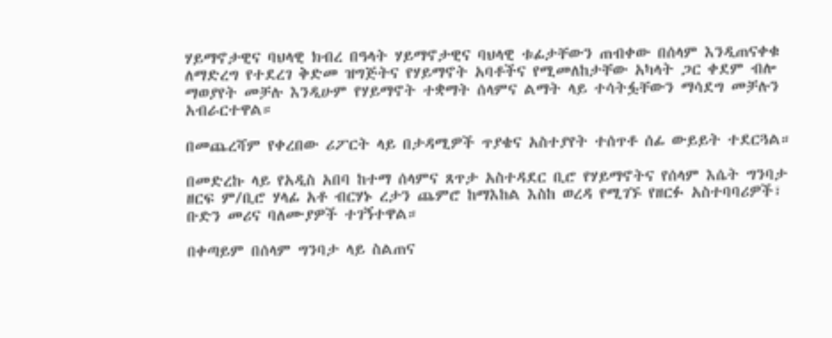ሃይማኖታዊና ባህላዊ ክብረ በዓላት ሃይማኖታዊና ባህላዊ ቱፊታቸውን ጠብቀው በሰላም እንዲጠናቀቁ ለማድረግ የተደረገ ቅድመ ዝግጅትና የሃይማኖት አባቶችና የሚመለከታቸው አካላት ጋር ቀደም ብሎ ማወያየት መቻሉ እንዲሁም የሃይማኖት ተቋማት ሰላምና ልማት ላይ ተሳትፏቸውን ማሳደግ መቻሉን አብራርተዋል።

በመጨረሻም የቀረበው ሪፖርት ላይ በታዳሚዎች ጥያቄና አስተያየት ተሰጥቶ ሰፊ ውይይት ተደርጓል።

በመድረኩ ላይ የአዲስ አበባ ከተማ ሰላምና ጸጥታ አስተዳደር ቢሮ የሃይማኖትና የሰላም እሴት ግንባታ ዘርፍ ም/ቢሮ ሃላፊ አቶ ብርሃኑ ረታን ጨምሮ ከማእከል እስከ ወረዳ የሚገኙ የዘርፉ አስተባባሪዎች፣ ቡድን መሪና ባለሙያዎች ተገኝተዋል።

በቀጣይም በሰላም ግንባታ ላይ ስልጠና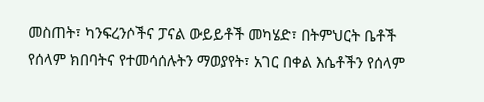መስጠት፣ ካንፍረንሶችና ፓናል ውይይቶች መካሄድ፣ በትምህርት ቤቶች የሰላም ክበባትና የተመሳሰሉትን ማወያየት፣ አገር በቀል እሴቶችን የሰላም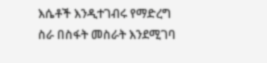እሴቶች እንዲተገብሩ የማድረግ ስራ በስፋት መስራት እንደሚገባ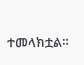ተመላክቷል።